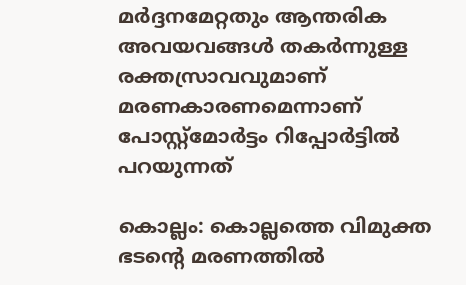മര്‍ദ്ദനമേറ്റതും ആന്തരിക അവയവങ്ങള്‍ തകര്‍ന്നുള്ള രക്തസ്രാവവുമാണ് മരണകാരണമെന്നാണ് പോസ്റ്റ്മോര്‍ട്ടം റിപ്പോര്‍ട്ടില്‍ പറയുന്നത്

കൊല്ലം: കൊല്ലത്തെ വിമുക്ത ഭടന്‍റെ മരണത്തില്‍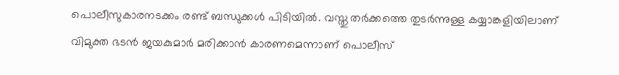പൊലീസുകാരനടക്കം രണ്ട് ബന്ധുക്കള്‍ പിടിയില്‍. വസ്തു തര്‍ക്കത്തെ തുടര്‍ന്നുള്ള കയ്യാങ്കളിയിലാണ് വിമുക്ത ഭടൻ ജയകുമാര്‍ മരിക്കാൻ കാരണമെന്നാണ് പൊലീസ്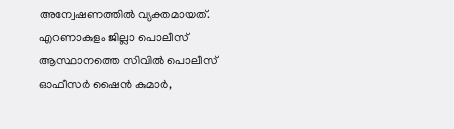അന്വേഷണത്തില്‍ വ്യക്തമായത്. എറണാകുളം ജില്ലാ പൊലീസ് ആസ്ഥാനത്തെ സിവില്‍ പൊലീസ് ഓഫീസര്‍ ഷൈൻ കുമാര്‍,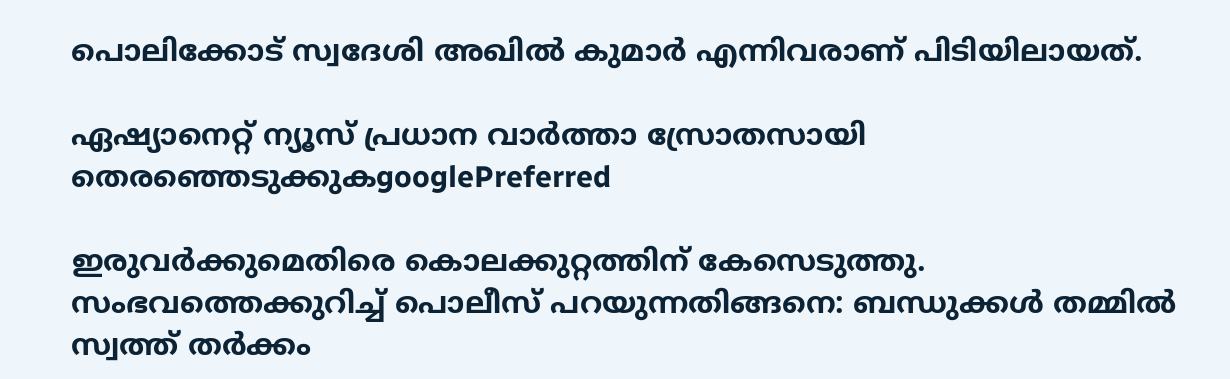പൊലിക്കോട് സ്വദേശി അഖില്‍ കുമാര്‍ എന്നിവരാണ് പിടിയിലായത്.

ഏഷ്യാനെറ്റ് ന്യൂസ് പ്രധാന വാർത്താ സ്രോതസായി തെരഞ്ഞെടുക്കുകgooglePreferred

ഇരുവര്‍ക്കുമെതിരെ കൊലക്കുറ്റത്തിന് കേസെടുത്തു. സംഭവത്തെക്കുറിച്ച് പൊലീസ് പറയുന്നതിങ്ങനെ: ബന്ധുക്കള്‍ തമ്മില്‍ സ്വത്ത് തര്‍ക്കം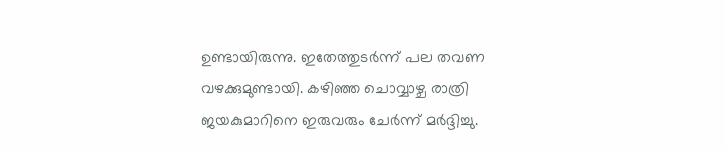ഉണ്ടായിരുന്നു. ഇതേത്തുടര്‍ന്ന് പല തവണ വഴക്കുമുണ്ടായി. കഴിഞ്ഞ ചൊവ്വാഴ്ച രാത്രി ജയകുമാറിനെ ഇരുവരും ചേര്‍ന്ന് മര്‍ദ്ദിച്ചു.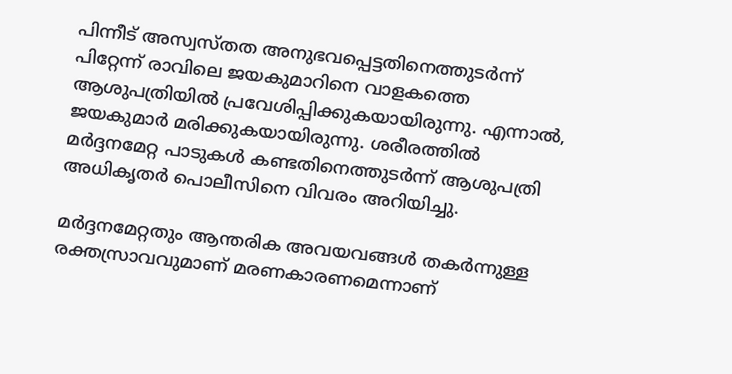പിന്നീട് അസ്വസ്തത അനുഭവപ്പെട്ടതിനെത്തുടര്‍ന്ന് പിറ്റേന്ന് രാവിലെ ജയകുമാറിനെ വാളകത്തെ ആശുപത്രിയില്‍ പ്രവേശിപ്പിക്കുകയായിരുന്നു. എന്നാല്‍, ജയകുമാര്‍ മരിക്കുകയായിരുന്നു. ശരീരത്തില്‍ മര്‍ദ്ദനമേറ്റ പാടുകള്‍ കണ്ടതിനെത്തുടര്‍ന്ന് ആശുപത്രി അധികൃതര്‍ പൊലീസിനെ വിവരം അറിയിച്ചു.

മര്‍ദ്ദനമേറ്റതും ആന്തരിക അവയവങ്ങള്‍ തകര്‍ന്നുള്ള രക്തസ്രാവവുമാണ് മരണകാരണമെന്നാണ്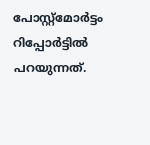പോസ്റ്റ്മോര്‍ട്ടം റിപ്പോര്‍ട്ടില്‍ പറയുന്നത്.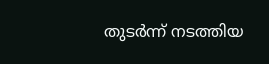തുടര്‍ന്ന് നടത്തിയ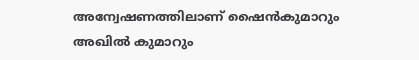അന്വേഷണത്തിലാണ് ഷൈൻകുമാറും അഖില്‍ കുമാറും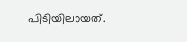പിടിയിലായത്.